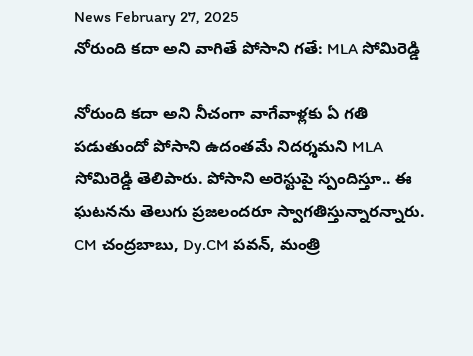News February 27, 2025
నోరుంది కదా అని వాగితే పోసాని గతే: MLA సోమిరెడ్డి

నోరుంది కదా అని నీచంగా వాగేవాళ్లకు ఏ గతి పడుతుందో పోసాని ఉదంతమే నిదర్శమని MLA సోమిరెడ్డి తెలిపారు. పోసాని అరెస్టుపై స్పందిస్తూ.. ఈ ఘటనను తెలుగు ప్రజలందరూ స్వాగతిస్తున్నారన్నారు. CM చంద్రబాబు, Dy.CM పవన్, మంత్రి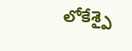లోకేశ్పై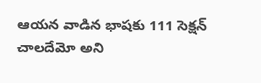ఆయన వాడిన భాషకు 111 సెక్షన్ చాలదేమో అని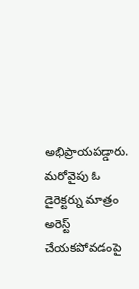అభిప్రాయపడ్డారు. మరోవైపు ఓ డైరెక్టర్ను మాత్రం అరెస్ట్ చేయకపోవడంపై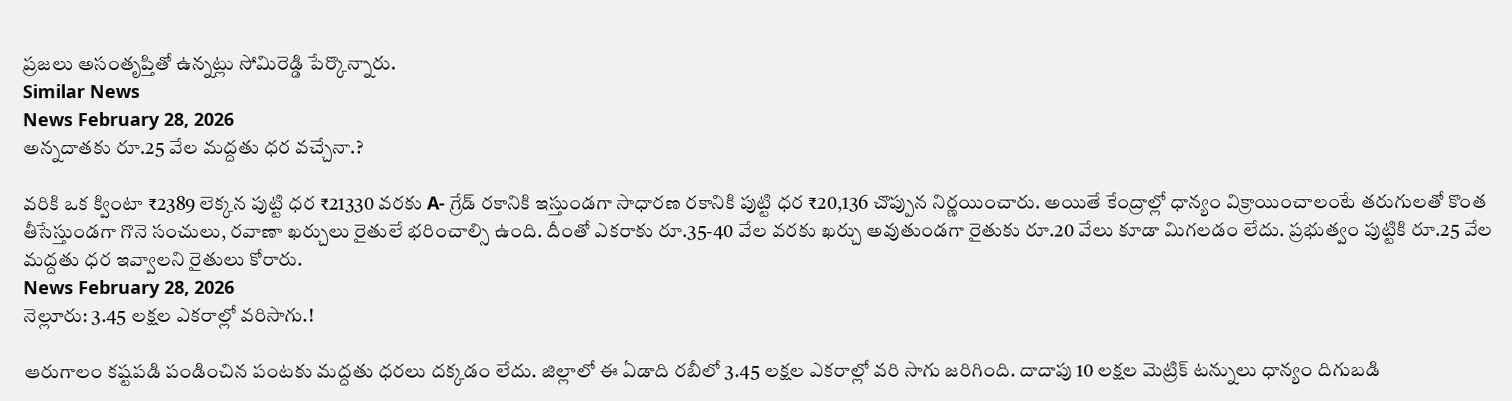ప్రజలు అసంతృప్తితో ఉన్నట్లు సోమిరెడ్డి పేర్కొన్నారు.
Similar News
News February 28, 2026
అన్నదాతకు రూ.25 వేల మద్దతు ధర వచ్చేనా.?

వరికి ఒక క్వింటా ₹2389 లెక్కన పుట్టి ధర ₹21330 వరకు A- గ్రేడ్ రకానికి ఇస్తుండగా సాధారణ రకానికి పుట్టి ధర ₹20,136 చొప్పున నిర్ణయించారు. అయితే కేంద్రాల్లో ధాన్యం విక్రాయించాలంటే తరుగులతో కొంత తీసేస్తుండగా గొనె సంచులు, రవాణా ఖర్చులు రైతులే భరించాల్సి ఉంది. దీంతో ఎకరాకు రూ.35-40 వేల వరకు ఖర్చు అవుతుండగా రైతుకు రూ.20 వేలు కూడా మిగలడం లేదు. ప్రభుత్వం పుట్టికి రూ.25 వేల మద్దతు ధర ఇవ్వాలని రైతులు కోరారు.
News February 28, 2026
నెల్లూరు: 3.45 లక్షల ఎకరాల్లో వరిసాగు.!

ఆరుగాలం కష్టపడి పండించిన పంటకు మద్దతు ధరలు దక్కడం లేదు. జిల్లాలో ఈ ఏడాది రబీలో 3.45 లక్షల ఎకరాల్లో వరి సాగు జరిగింది. దాదాపు 10 లక్షల మెట్రిక్ టన్నులు ధాన్యం దిగుబడి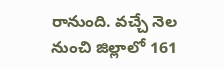రానుంది. వచ్చే నెల నుంచి జిల్లాలో 161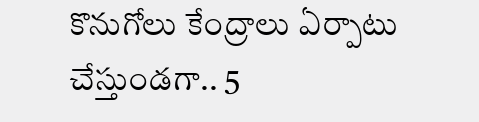కొనుగోలు కేంద్రాలు ఏర్పాటు చేస్తుండగా.. 5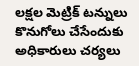లక్షల మెట్రిక్ టన్నులు కొనుగోలు చేసేందుకు అధికారులు చర్యలు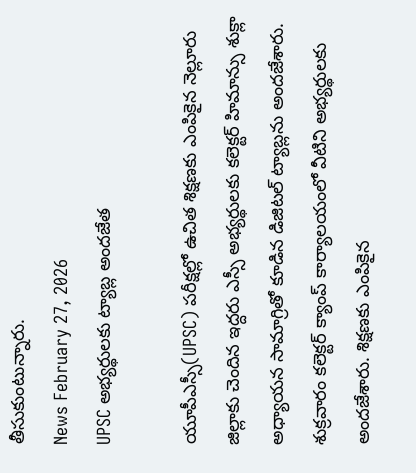తీసుకుంటున్నారు.
News February 27, 2026
UPSC అభ్యర్థులకు ట్యాబ్ల అందజేత

యూపీఎస్సీ(UPSC) పరీక్షల్లో ఉచిత శిక్షణకు ఎంపికైన నెల్లూరు జిల్లాకు చెందిన ఇద్దరు ఎస్సీ అభ్యర్థులకు కలెక్టర్ హిమాన్సు శుక్లా అధ్యాయన సామాగ్రితో కూడిన డిజిటల్ ట్యాబ్లను అందజేశారు. శుక్రవారం కలెక్టర్ క్యాంప్ కార్యాలయంలో వీటిని అభ్యర్థులకు అందజేశారు. శిక్షణకు ఎంపికైన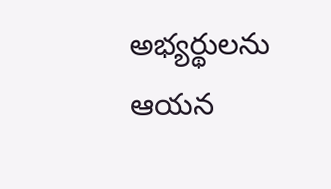అభ్యర్థులను ఆయన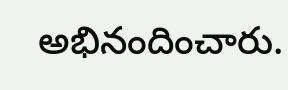అభినందించారు.